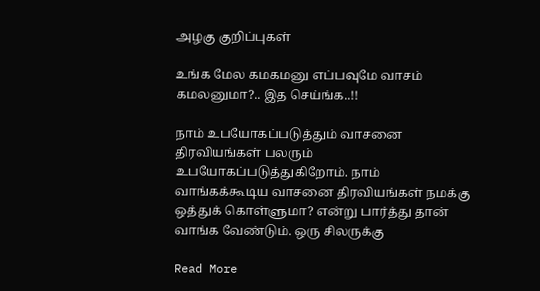அழகு குறிப்புகள்

உங்க மேல கமகமனு எப்பவுமே வாசம் கமலனுமா?.. இத செய்ங்க..!!

நாம் உபயோகப்படுத்தும் வாசனை திரவியங்கள் பலரும் உபயோகப்படுத்துகிறோம். நாம் வாங்கக்கூடிய வாசனை திரவியங்கள் நமக்கு ஒத்துக் கொள்ளுமா? என்று பார்த்து தான் வாங்க வேண்டும். ஒரு சிலருக்கு

Read More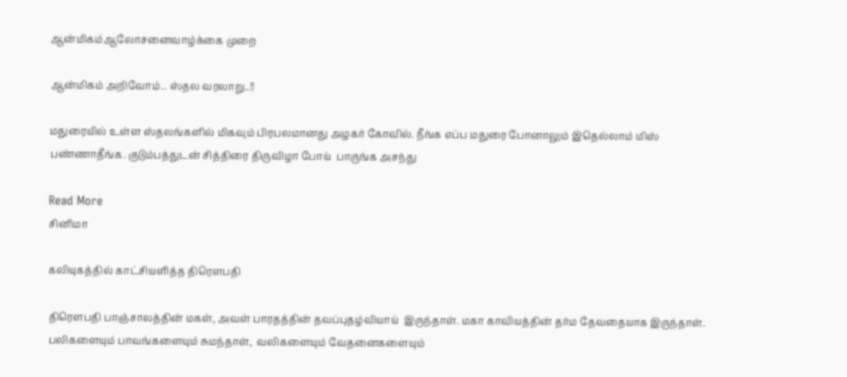ஆன்மிகம்ஆலோசனைவாழ்க்கை முறை

ஆன்மிகம் அறிவோம்.. ஸ்தல வரலாறு..!!

மதுரையில் உள்ள ஸ்தலங்களில் மிகவும் பிரபலமானது அழகர் கோவில். நீங்க எப்ப மதுரை போனாலும் இதெல்லாம் மிஸ் பண்ணாதீங்க. குடும்பத்துடன் சித்திரை திருவிழா போய்  பாருங்க அசந்து

Read More
சினிமா

கலியுகத்தில் காட்சியளித்த திரௌபதி

திரௌபதி பாஞ்சாலத்தின் மகள், அவள் பாரதத்தின் தவப்புதழ்வியாய்  இருந்தாள். மகா காவியத்தின் தர்ம தேவதையாக இருந்தாள். பலிகளையும் பாவங்களையும் சுமந்தாள்,  வலிகளையும் வேதனைகளையும்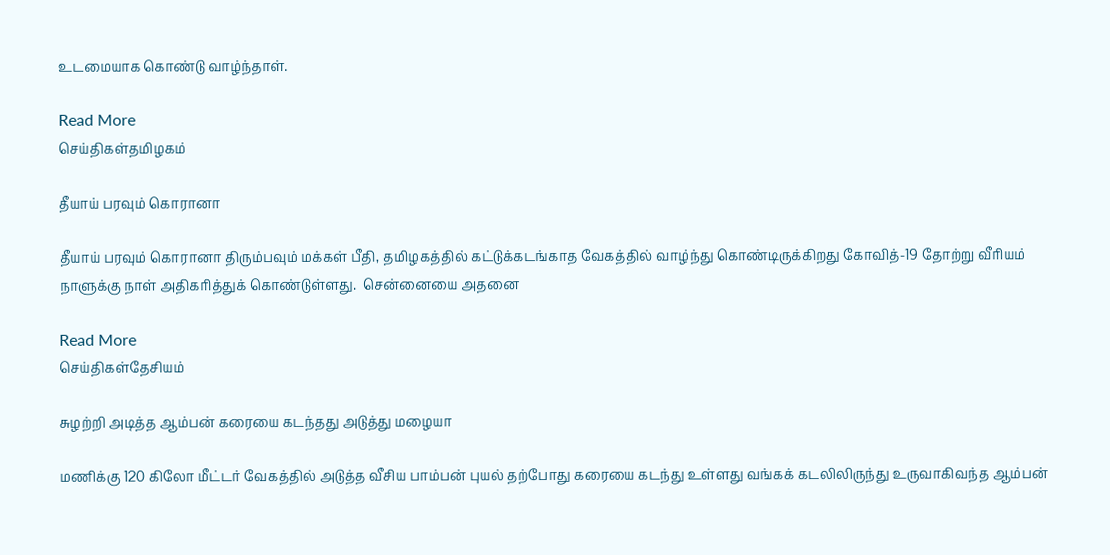உடமையாக கொண்டு வாழ்ந்தாள்.

Read More
செய்திகள்தமிழகம்

தீயாய் பரவும் கொரானா

தீயாய் பரவும் கொரானா திரும்பவும் மக்கள் பீதி, தமிழகத்தில் கட்டுக்கடங்காத வேகத்தில் வாழ்ந்து கொண்டிருக்கிறது கோவித்-19 தோற்று வீரியம் நாளுக்கு நாள் அதிகரித்துக் கொண்டுள்ளது.  சென்னையை அதனை

Read More
செய்திகள்தேசியம்

சுழற்றி அடித்த ஆம்பன் கரையை கடந்தது அடுத்து மழையா

மணிக்கு 120 கிலோ மீட்டர் வேகத்தில் அடுத்த வீசிய பாம்பன் புயல் தற்போது கரையை கடந்து உள்ளது வங்கக் கடலிலிருந்து உருவாகிவந்த ஆம்பன்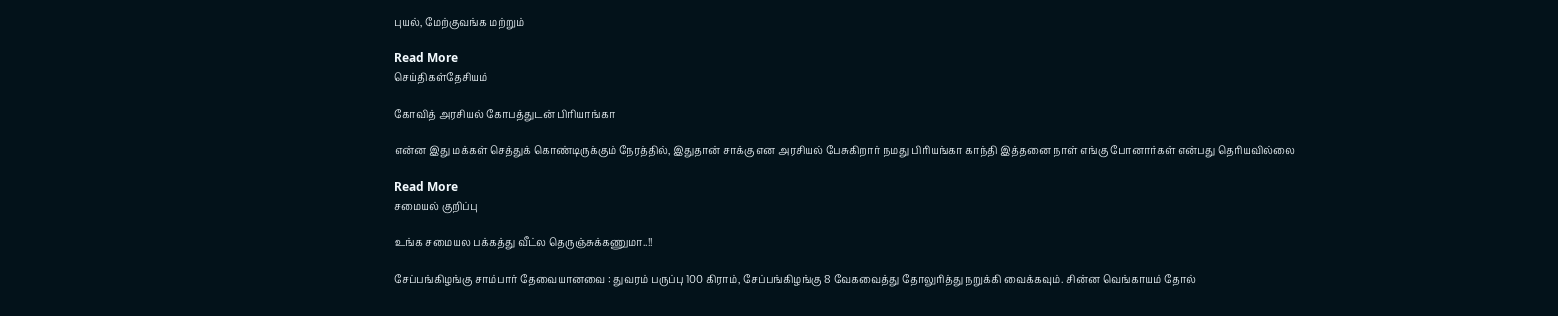புயல், மேற்குவங்க மற்றும்

Read More
செய்திகள்தேசியம்

கோவித் அரசியல் கோபத்துடன் பிரியாங்கா

என்ன இது மக்கள் செத்துக் கொண்டிருக்கும் நேரத்தில், இதுதான் சாக்கு என அரசியல் பேசுகிறார் நமது பிரியங்கா காந்தி இத்தனை நாள் எங்கு போனார்கள் என்பது தெரியவில்லை

Read More
சமையல் குறிப்பு

உங்க சமையல பக்கத்து வீட்ல தெருஞ்சுக்கணுமா..!!

சேப்பங்கிழங்கு சாம்பார் தேவையானவை : துவரம் பருப்பு 100 கிராம், சேப்பங்கிழங்கு 8 வேகவைத்து தோலுரித்து நறுக்கி வைக்கவும். சின்ன வெங்காயம் தோல்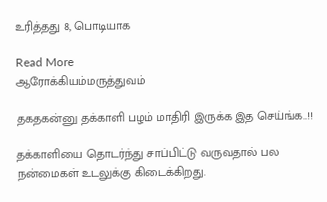உரித்தது 8, பொடியாக

Read More
ஆரோக்கியம்மருத்துவம்

தகதகன்னு தக்காளி பழம் மாதிரி இருக்க இத செய்ங்க..!!

தக்காளியை தொடர்ந்து சாப்பிட்டு வருவதால் பல நன்மைகள் உடலுக்கு கிடைக்கிறது.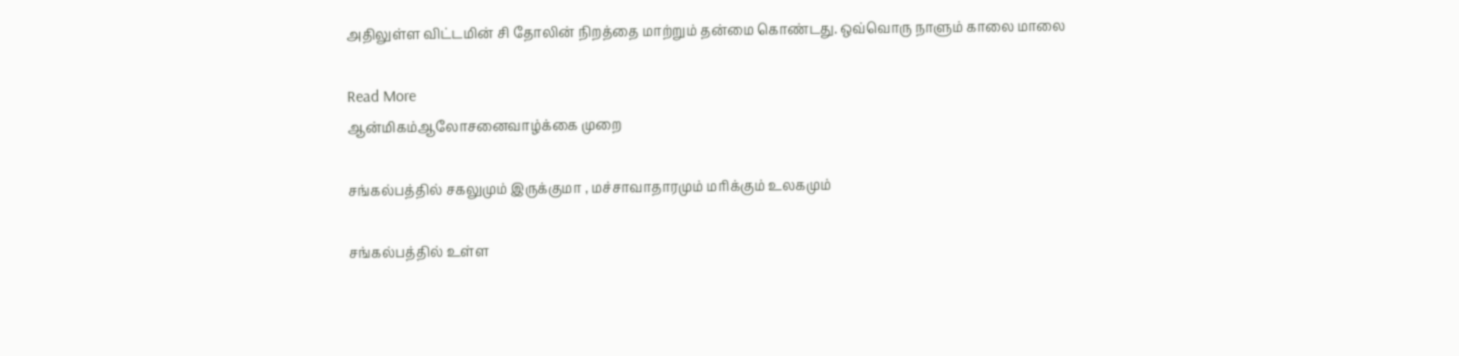அதிலுள்ள விட்டமின் சி தோலின் நிறத்தை மாற்றும் தன்மை கொண்டது. ஒவ்வொரு நாளும் காலை மாலை

Read More
ஆன்மிகம்ஆலோசனைவாழ்க்கை முறை

சங்கல்பத்தில் சகலுமும் இருக்குமா , மச்சாவாதாரமும் மரிக்கும் உலகமும்

சங்கல்பத்தில் உள்ள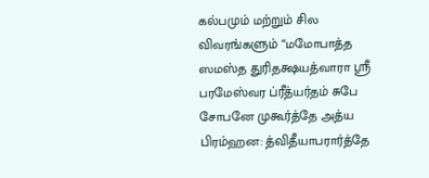கல்பமும் மற்றும் சில விவரங்களும் “மமோபாத்த ஸமஸ்த துரிதக்ஷயத்வாரா ஸ்ரீ பரமேஸ்வர ப்ரீத்யர்தம் சுபே சோபனே முகூர்த்தே அத்ய பிரம்ஹன: த்விதீயாபரார்த்தே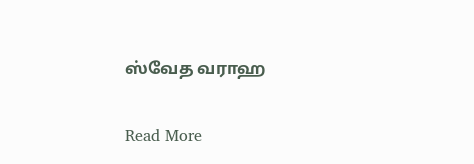ஸ்வேத வராஹ

Read More